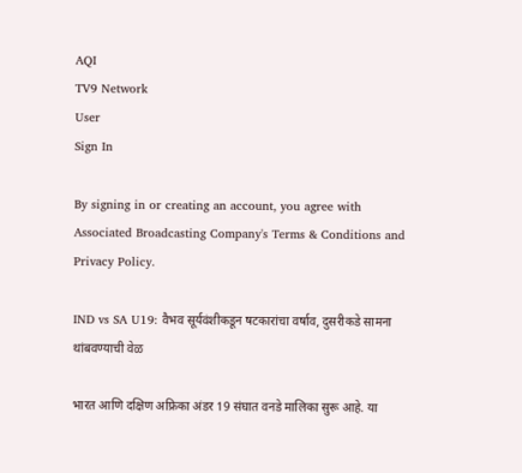AQI
TV9 Network
User
Sign In

By signing in or creating an account, you agree with Associated Broadcasting Company's Terms & Conditions and Privacy Policy.

IND vs SA U19: वैभव सूर्यवंशीकडून षटकारांचा वर्षाव, दुसरीकडे सामना थांबवण्याची वेळ

भारत आणि दक्षिण अफ्रिका अंडर 19 संघात वनडे मालिका सुरू आहे. या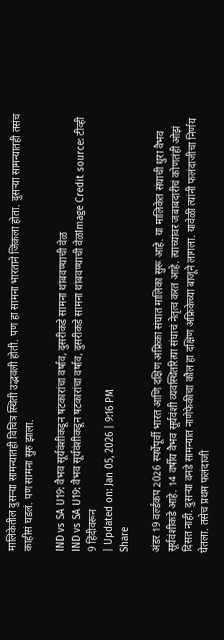मालिकेतील दुसऱ्या सामन्यातही विचित्र स्थिती उद्भवली होती. पण हा सामना भारताने जिंकला होता. दुसऱ्या सामन्यातही तसंच काहीसं घडलं. पण सामना सुरु झाला.

IND vs SA U19: वैभव सूर्यवंशीकडून षटकारांचा वर्षाव, दुसरीकडे सामना थांबवण्याची वेळ
IND vs SA U19: वैभव सूर्यवंशीकडून षटकारांचा वर्षाव, दुसरीकडे सामना थांबवण्याची वेळImage Credit source: टीव्ही 9 हिंदीवरून
| Updated on: Jan 05, 2026 | 9:16 PM
Share

अंडर 19 वर्ल्डकप 2026 स्पर्धेपूर्वी भारत आणि दक्षिण अफ्रिका संघात मालिका सुरू आहे. या मालिकेत संघाची धुरा वैभव सूर्यवंशीकडे आहे. 14 वर्षीय वैभव सूर्यवंशी व्यवस्थितरित्या संघाचं नेतृत्व करत आहे. त्याच्यावर जबाबदारीचं कोणतंही ओझं दिसत नाही. दुसर्‍या वनडे सामन्यात नाणेफेकीचा कौल हा दक्षिण अफ्रिकेच्या बाजूने लागला. यावेळी त्यांनी फलंदाजीचा निर्णय घेतला. तसेच प्रथम फलंदाजी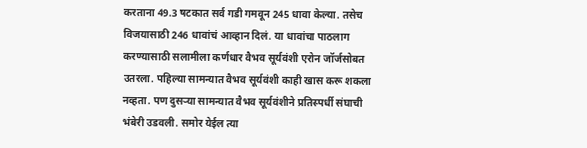करताना 49.3 षटकात सर्व गडी गमवून 245 धावा केल्या. तसेच विजयासाठी 246 धावांचं आव्हान दिलं. या धावांचा पाठलाग करण्यासाठी सलामीला कर्णधार वैभव सूर्यवंशी एरोन जॉर्जसोबत उतरला. पहिल्या सामन्यात वैभव सूर्यवंशी काही खास करू शकला नव्हता. पण दुसऱ्या सामन्यात वैभव सूर्यवंशीने प्रतिस्पर्धी संघाची भंबेरी उडवली. समोर येईल त्या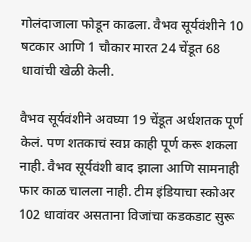गोलंदाजाला फोडून काढला. वैभव सूर्यवंशीने 10 षटकार आणि 1 चौकार मारत 24 चेंडूत 68 धावांची खेळी केली.

वैभव सूर्यवंशीने अवघ्या 19 चेंडूत अर्धशतक पूर्ण केलं. पण शतकाचं स्वप्न काही पूर्ण करू शकला नाही. वैभव सूर्यवंशी बाद झाला आणि सामनाही फार काळ चालला नाही. टीम इंडियाचा स्कोअर 102 धावांवर असताना विजांचा कडकडाट सुरू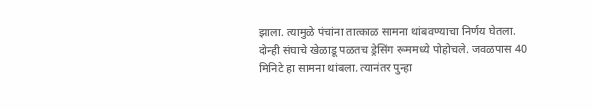झाला. त्यामुळे पंचांना तात्काळ सामना थांबवण्याचा निर्णय घेतला. दोन्ही संघाचे खेळाडू पळतच ड्रेसिंग रूममध्ये पोहोचले. जवळपास 40 मिनिटे हा सामना थांबला. त्यानंतर पुन्हा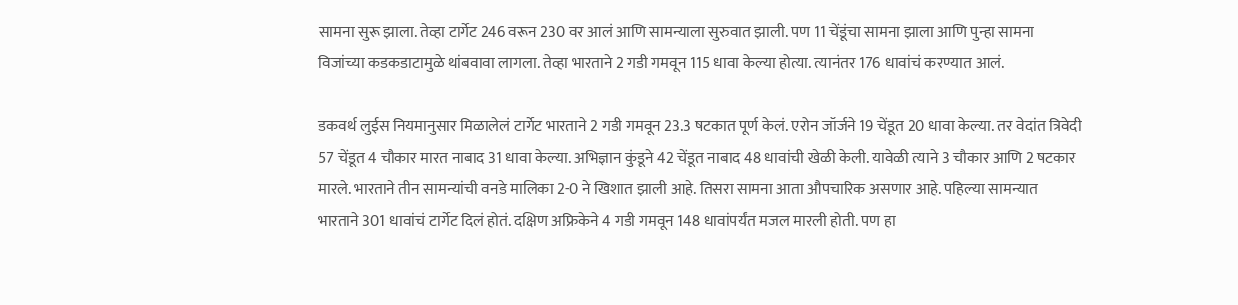सामना सुरू झाला. तेव्हा टार्गेट 246 वरून 230 वर आलं आणि सामन्याला सुरुवात झाली. पण 11 चेंडूंचा सामना झाला आणि पुन्हा सामना विजांच्या कडकडाटामुळे थांबवावा लागला. तेव्हा भारताने 2 गडी गमवून 115 धावा केल्या होत्या. त्यानंतर 176 धावांचं करण्यात आलं.

डकवर्थ लुईस नियमानुसार मिळालेलं टार्गेट भारताने 2 गडी गमवून 23.3 षटकात पूर्ण केलं. एरोन जॉर्जने 19 चेंडूत 20 धावा केल्या. तर वेदांत त्रिवेदी 57 चेंडूत 4 चौकार मारत नाबाद 31 धावा केल्या. अभिज्ञान कुंडूने 42 चेंडूत नाबाद 48 धावांची खेळी केली. यावेळी त्याने 3 चौकार आणि 2 षटकार मारले. भारताने तीन सामन्यांची वनडे मालिका 2-0 ने खिशात झाली आहे. तिसरा सामना आता औपचारिक असणार आहे. पहिल्या सामन्यात भारताने 301 धावांचं टार्गेट दिलं होतं. दक्षिण अफ्रिकेने 4 गडी गमवून 148 धावांपर्यंत मजल मारली होती. पण हा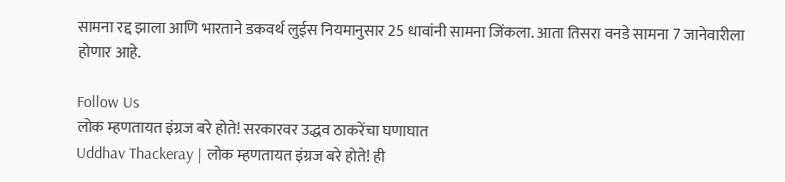सामना रद्द झाला आणि भारताने डकवर्थ लुईस नियमानुसार 25 धावांनी सामना जिंकला. आता तिसरा वनडे सामना 7 जानेवारीला होणार आहे.

Follow Us
लोक म्हणतायत इंग्रज बरे होते! सरकारवर उद्धव ठाकरेंचा घणाघात
Uddhav Thackeray | लोक म्हणतायत इंग्रज बरे होते! ही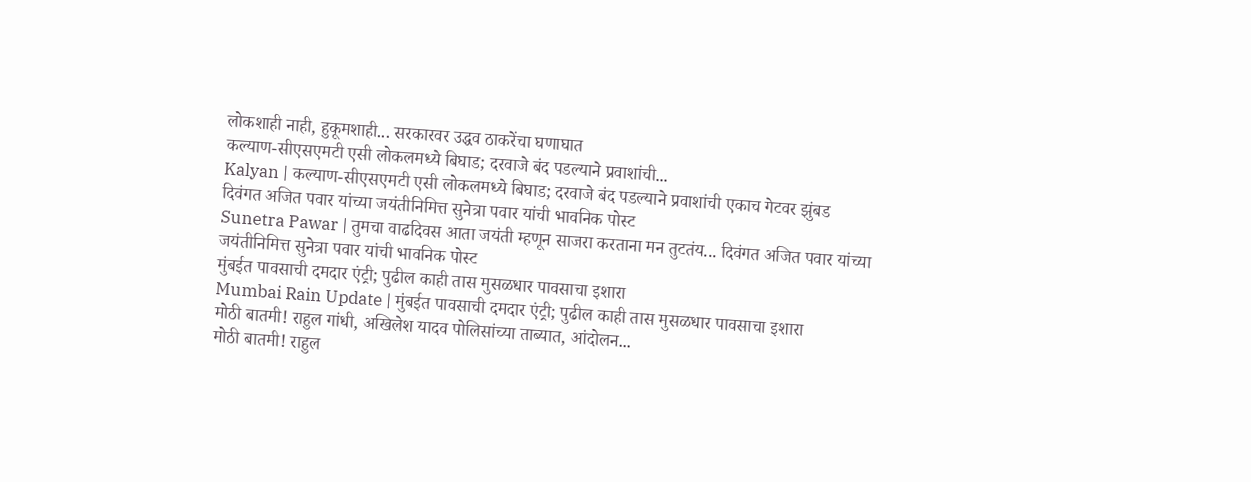लोकशाही नाही, हुकूमशाही... सरकारवर उद्धव ठाकरेंचा घणाघात
कल्याण-सीएसएमटी एसी लोकलमध्ये बिघाड; दरवाजे बंद पडल्याने प्रवाशांची...
Kalyan | कल्याण-सीएसएमटी एसी लोकलमध्ये बिघाड; दरवाजे बंद पडल्याने प्रवाशांची एकाच गेटवर झुंबड
दिवंगत अजित पवार यांच्या जयंतीनिमित्त सुनेत्रा पवार यांची भावनिक पोस्ट
Sunetra Pawar | तुमचा वाढदिवस आता जयंती म्हणून साजरा करताना मन तुटतंय... दिवंगत अजित पवार यांच्या जयंतीनिमित्त सुनेत्रा पवार यांची भावनिक पोस्ट
मुंबईत पावसाची दमदार एंट्री; पुढील काही तास मुसळधार पावसाचा इशारा
Mumbai Rain Update | मुंबईत पावसाची दमदार एंट्री; पुढील काही तास मुसळधार पावसाचा इशारा
मोठी बातमी! राहुल गांधी, अखिलेश यादव पोलिसांच्या ताब्यात, आंदोलन...
मोठी बातमी! राहुल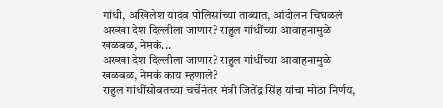गांधी, अखिलेश यादव पोलिसांच्या ताब्यात, आंदोलन चिघळलं
अख्खा देश दिल्लीला जाणार? राहुल गांधींच्या आवाहनामुळे खळबळ, नेमकं...
अख्खा देश दिल्लीला जाणार? राहुल गांधींच्या आवाहनामुळे खळबळ, नेमकं काय म्हणाले?
राहुल गांधींसोबतच्या चर्चेनंतर मंत्री जितेंद्र सिंह यांचा मोठा निर्णय,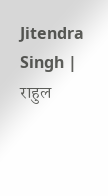Jitendra Singh | राहुल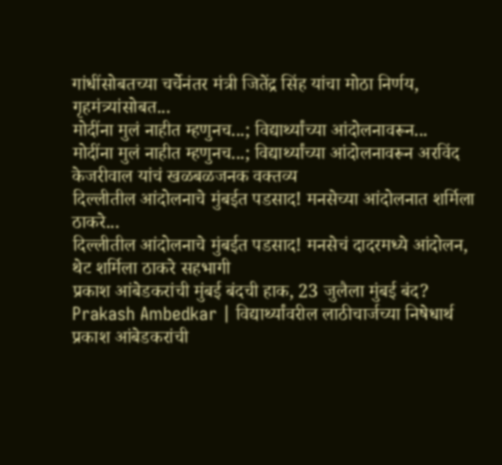गांधींसोबतच्या चर्चेनंतर मंत्री जितेंद्र सिंह यांचा मोठा निर्णय, गृहमंत्र्यांसोबत...
मोदींना मुलं नाहीत म्हणुनच...; विद्यार्थ्यांच्या आंदोलनावरून...
मोदींना मुलं नाहीत म्हणुनच...; विद्यार्थ्यांच्या आंदोलनावरून अरविंद केजरीवाल यांचं खळबळजनक वक्तव्य
दिल्लीतील आंदोलनाचे मुंबईत पडसाद! मनसेच्या आंदोलनात शर्मिला ठाकरे...
दिल्लीतील आंदोलनाचे मुंबईत पडसाद! मनसेचं दादरमध्ये आंदोलन, थेट शर्मिला ठाकरे सहभागी
प्रकाश आंबेडकरांची मुंबई बंदची हाक, 23 जुलैला मुंबई बंद?
Prakash Ambedkar | विद्यार्थ्यांवरील लाठीचार्जच्या निषेधार्थ प्रकाश आंबेडकरांची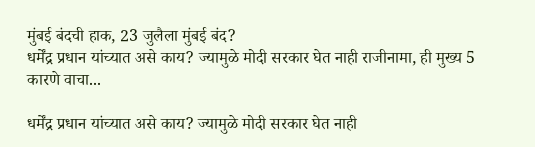मुंबई बंदची हाक, 23 जुलैला मुंबई बंद?
धर्मेंद्र प्रधान यांच्यात असे काय? ज्यामुळे मोदी सरकार घेत नाही राजीनामा, ही मुख्य 5 कारणे वाचा...

धर्मेंद्र प्रधान यांच्यात असे काय? ज्यामुळे मोदी सरकार घेत नाही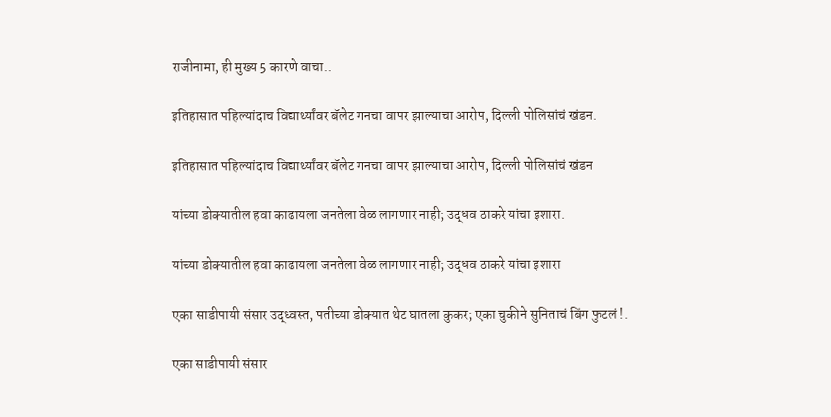राजीनामा, ही मुख्य 5 कारणे वाचा..

इतिहासात पहिल्यांदाच विद्यार्थ्यांवर बॅलेट गनचा वापर झाल्याचा आरोप, दिल्ली पोलिसांचं खंडन.

इतिहासात पहिल्यांदाच विद्यार्थ्यांवर बॅलेट गनचा वापर झाल्याचा आरोप, दिल्ली पोलिसांचं खंडन

यांच्या डोक्यातील हवा काढायला जनतेला वेळ लागणार नाही; उद्धव ठाकरे यांचा इशारा.

यांच्या डोक्यातील हवा काढायला जनतेला वेळ लागणार नाही; उद्धव ठाकरे यांचा इशारा

एका साडीपायी संसार उद्ध्वस्त, पतीच्या डोक्यात थेट घातला कुकर; एका चुकीने सुनिताचं बिंग फुटलं !.

एका साडीपायी संसार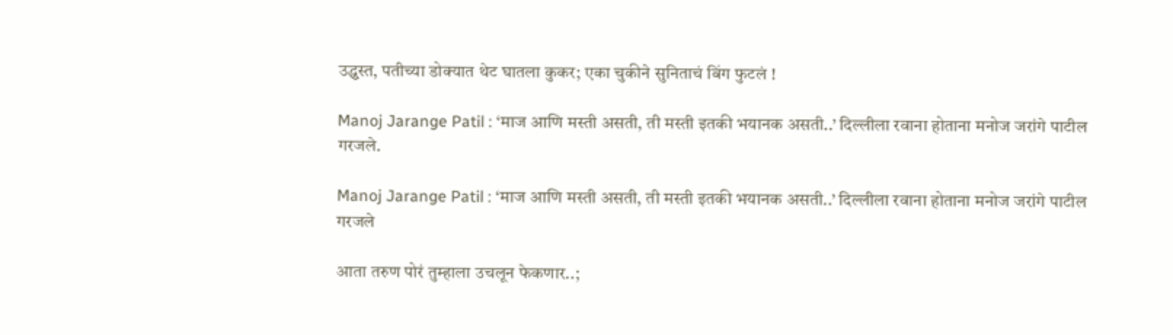उद्ध्वस्त, पतीच्या डोक्यात थेट घातला कुकर; एका चुकीने सुनिताचं बिंग फुटलं !

Manoj Jarange Patil : ‘माज आणि मस्ती असती, ती मस्ती इतकी भयानक असती..’ दिल्लीला रवाना होताना मनोज जरांगे पाटील गरजले.

Manoj Jarange Patil : ‘माज आणि मस्ती असती, ती मस्ती इतकी भयानक असती..’ दिल्लीला रवाना होताना मनोज जरांगे पाटील गरजले

आता तरुण पोरं तुम्हाला उचलून फेकणार..;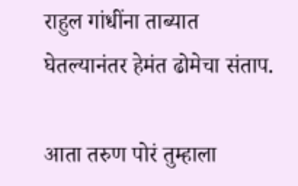राहुल गांधींना ताब्यात घेतल्यानंतर हेमंत ढोमेचा संताप.

आता तरुण पोरं तुम्हाला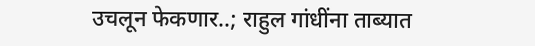उचलून फेकणार..; राहुल गांधींना ताब्यात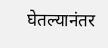घेतल्यानंतर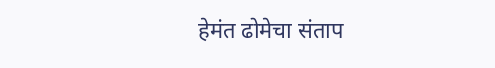हेमंत ढोमेचा संताप